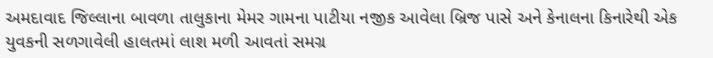અમદાવાદ જિલ્લાના બાવળા તાલુકાના મેમર ગામના પાટીયા નજીક આવેલા બ્રિજ પાસે અને કેનાલના કિનારેથી એક યુવકની સળગાવેલી હાલતમાં લાશ મળી આવતાં સમગ્ર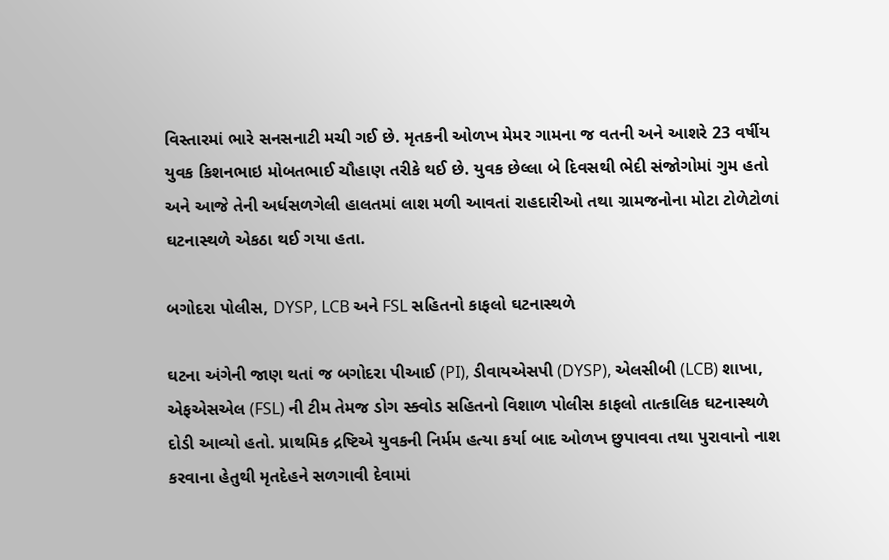વિસ્તારમાં ભારે સનસનાટી મચી ગઈ છે. મૃતકની ઓળખ મેમર ગામના જ વતની અને આશરે 23 વર્ષીય યુવક કિશનભાઇ મોબતભાઈ ચૌહાણ તરીકે થઈ છે. યુવક છેલ્લા બે દિવસથી ભેદી સંજોગોમાં ગુમ હતો અને આજે તેની અર્ધસળગેલી હાલતમાં લાશ મળી આવતાં રાહદારીઓ તથા ગ્રામજનોના મોટા ટોળેટોળાં ઘટનાસ્થળે એકઠા થઈ ગયા હતા.

બગોદરા પોલીસ, DYSP, LCB અને FSL સહિતનો કાફલો ઘટનાસ્થળે

ઘટના અંગેની જાણ થતાં જ બગોદરા પીઆઈ (PI), ડીવાયએસપી (DYSP), એલસીબી (LCB) શાખા, એફએસએલ (FSL) ની ટીમ તેમજ ડોગ સ્ક્વોડ સહિતનો વિશાળ પોલીસ કાફલો તાત્કાલિક ઘટનાસ્થળે દોડી આવ્યો હતો. પ્રાથમિક દ્રષ્ટિએ યુવકની નિર્મમ હત્યા કર્યા બાદ ઓળખ છુપાવવા તથા પુરાવાનો નાશ કરવાના હેતુથી મૃતદેહને સળગાવી દેવામાં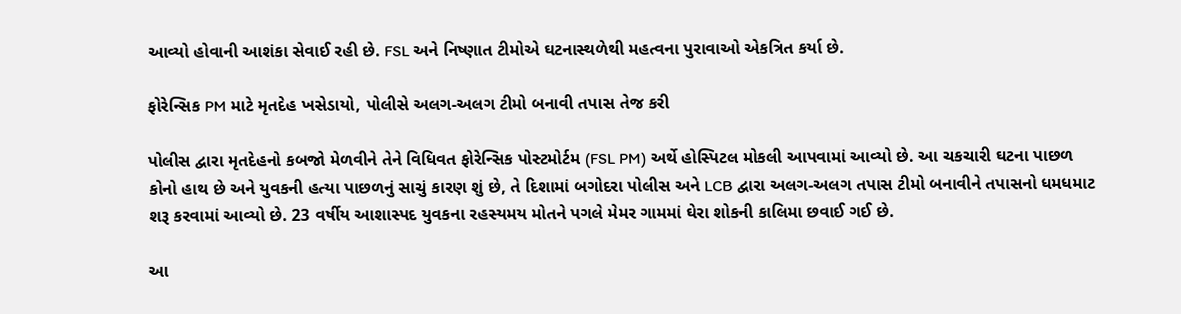આવ્યો હોવાની આશંકા સેવાઈ રહી છે. FSL અને નિષ્ણાત ટીમોએ ઘટનાસ્થળેથી મહત્વના પુરાવાઓ એકત્રિત કર્યા છે.

ફોરેન્સિક PM માટે મૃતદેહ ખસેડાયો, પોલીસે અલગ-અલગ ટીમો બનાવી તપાસ તેજ કરી

પોલીસ દ્વારા મૃતદેહનો કબજો મેળવીને તેને વિધિવત ફોરેન્સિક પોસ્ટમોર્ટમ (FSL PM) અર્થે હોસ્પિટલ મોકલી આપવામાં આવ્યો છે. આ ચકચારી ઘટના પાછળ કોનો હાથ છે અને યુવકની હત્યા પાછળનું સાચું કારણ શું છે, તે દિશામાં બગોદરા પોલીસ અને LCB દ્વારા અલગ-અલગ તપાસ ટીમો બનાવીને તપાસનો ધમધમાટ શરૂ કરવામાં આવ્યો છે. 23 વર્ષીય આશાસ્પદ યુવકના રહસ્યમય મોતને પગલે મેમર ગામમાં ઘેરા શોકની કાલિમા છવાઈ ગઈ છે.

આ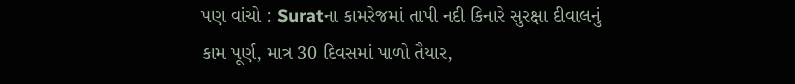પણ વાંચો : Suratના કામરેજમાં તાપી નદી કિનારે સુરક્ષા દીવાલનું કામ પૂર્ણ, માત્ર 30 દિવસમાં પાળો તૈયાર,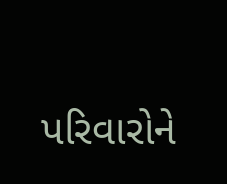પરિવારોને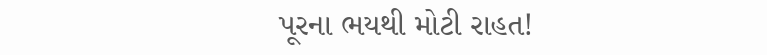પૂરના ભયથી મોટી રાહત!